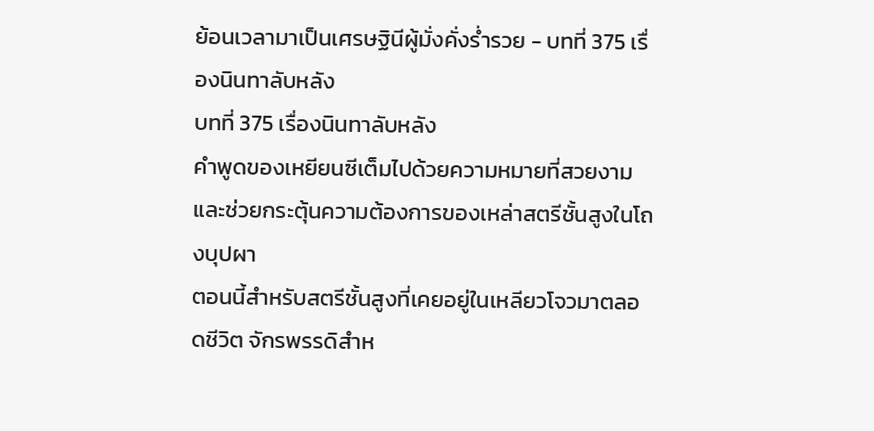ย้อนเวลามาเป็นเศรษฐินีผู้มั่งคั่งร่ำรวย - บทที่ 375 เรื่องนินทาลับหลัง
บทที่ 375 เรื่องนินทาลับหลัง
คำพูดของเหยียนซีเต็มไปด้วยความหมายที่สวยงาม และช่วยกระตุ้นความต้องการของเหล่าสตรีชั้นสูงในโถงบุปผา
ตอนนี้สำหรับสตรีชั้นสูงที่เคยอยู่ในเหลียวโจวมาตลอดชีวิต จักรพรรดิสำห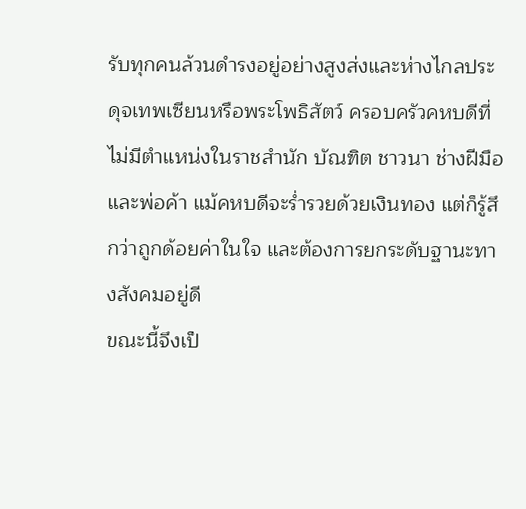รับทุกคนล้วนดำรงอยู่อย่างสูงส่งและห่างไกลประดุจเทพเซียนหรือพระโพธิสัตว์ ครอบครัวคหบดีที่ไม่มีตำแหน่งในราชสำนัก บัณฑิต ชาวนา ช่างฝีมือ และพ่อค้า แม้คหบดีจะร่ำรวยด้วยเงินทอง แต่ก็รู้สึกว่าถูกด้อยค่าในใจ และต้องการยกระดับฐานะทางสังคมอยู่ดี
ขณะนี้จึงเป็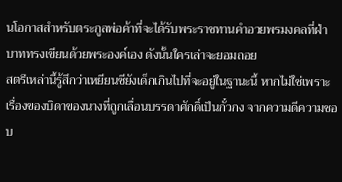นโอกาสสำหรับตระกูลพ่อค้าที่จะได้รับพระราชทานคำอวยพรมงคลที่ฝ่าบาททรงเขียนด้วยพระองค์เอง ดังนั้นใครเล่าจะยอมถอย
สตรีเหล่านี้รู้สึกว่าเหยียนซียังเด็กเกินไปที่จะอยู่ในฐานะนี้ หากไม่ใช่เพราะเรื่องของบิดาของนางที่ถูกเลื่อนบรรดาศักดิ์เป็นกั๋วกง จากความดีความชอบ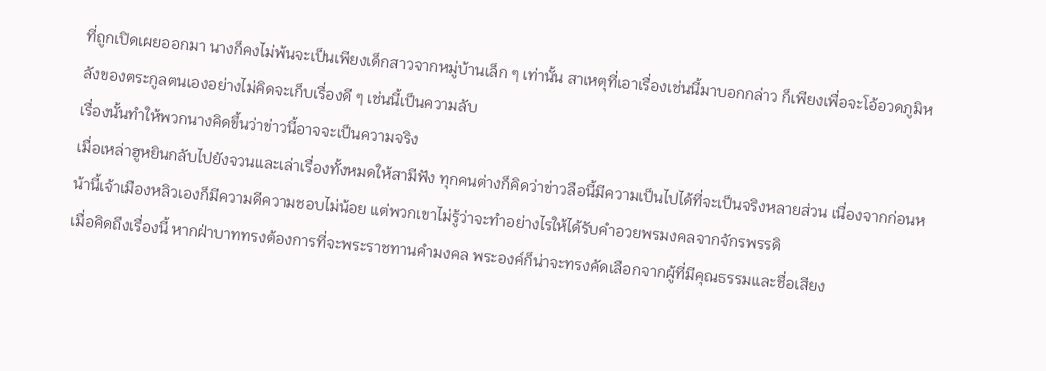ที่ถูกเปิดเผยออกมา นางก็คงไม่พ้นจะเป็นเพียงเด็กสาวจากหมู่บ้านเล็ก ๆ เท่านั้น สาเหตุที่เอาเรื่องเช่นนี้มาบอกกล่าว ก็เพียงเพื่อจะโอ้อวดภูมิหลังของตระกูลตนเองอย่างไม่คิดจะเก็บเรื่องดี ๆ เช่นนี้เป็นความลับ
เรื่องนั้นทำให้พวกนางคิดขึ้นว่าข่าวนี้อาจจะเป็นความจริง
เมื่อเหล่าฮูหยินกลับไปยังจวนและเล่าเรื่องทั้งหมดให้สามีฟัง ทุกคนต่างก็คิดว่าข่าวลือนี้มีความเป็นไปได้ที่จะเป็นจริงหลายส่วน เนื่องจากก่อนหน้านี้เจ้าเมืองหลิวเองก็มีความดีความชอบไม่น้อย แต่พวกเขาไม่รู้ว่าจะทำอย่างไรให้ได้รับคำอวยพรมงคลจากจักรพรรดิ
เมื่อคิดถึงเรื่องนี้ หากฝ่าบาททรงต้องการที่จะพระราชทานคำมงคล พระองค์ก็น่าจะทรงคัดเลือกจากผู้ที่มีคุณธรรมและชื่อเสียง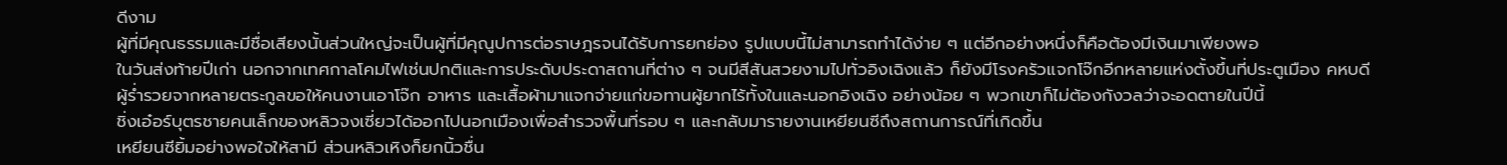ดีงาม
ผู้ที่มีคุณธรรมและมีชื่อเสียงนั้นส่วนใหญ่จะเป็นผู้ที่มีคุณูปการต่อราษฎรจนได้รับการยกย่อง รูปแบบนี้ไม่สามารถทำได้ง่าย ๆ แต่อีกอย่างหนึ่งก็คือต้องมีเงินมาเพียงพอ
ในวันส่งท้ายปีเก่า นอกจากเทศกาลโคมไฟเช่นปกติและการประดับประดาสถานที่ต่าง ๆ จนมีสีสันสวยงามไปทั่วอิงเฉิงแล้ว ก็ยังมีโรงครัวแจกโจ๊กอีกหลายแห่งตั้งขึ้นที่ประตูเมือง คหบดีผู้ร่ำรวยจากหลายตระกูลขอให้คนงานเอาโจ๊ก อาหาร และเสื้อผ้ามาแจกจ่ายแก่ขอทานผู้ยากไร้ทั้งในและนอกอิงเฉิง อย่างน้อย ๆ พวกเขาก็ไม่ต้องกังวลว่าจะอดตายในปีนี้
ชิ่งเอ๋อร์บุตรชายคนเล็กของหลิวจงเซี่ยวได้ออกไปนอกเมืองเพื่อสำรวจพื้นที่รอบ ๆ และกลับมารายงานเหยียนซีถึงสถานการณ์ที่เกิดขึ้น
เหยียนซียิ้มอย่างพอใจให้สามี ส่วนหลิวเหิงก็ยกนิ้วชื่น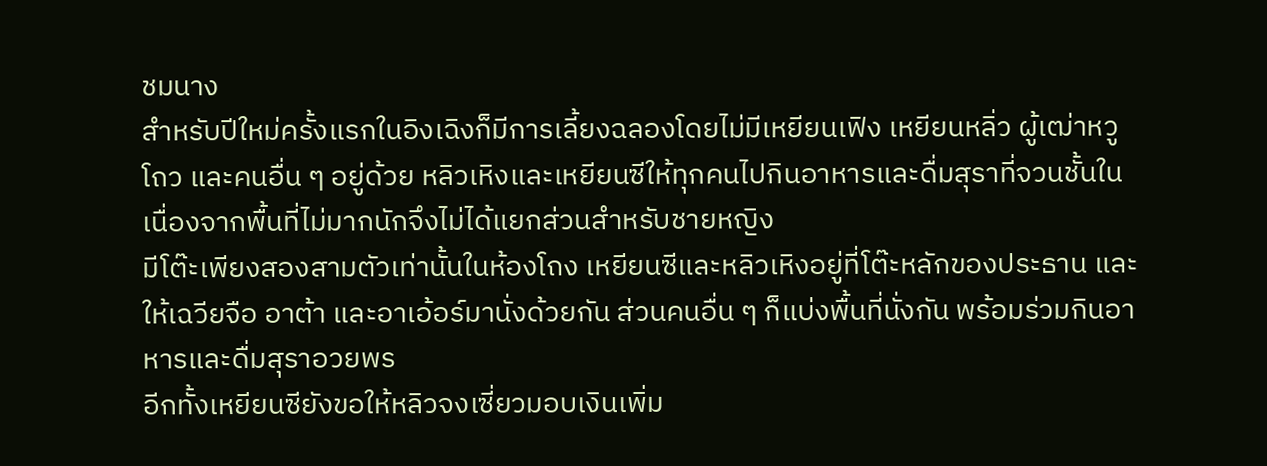ชมนาง
สำหรับปีใหม่ครั้งแรกในอิงเฉิงก็มีการเลี้ยงฉลองโดยไม่มีเหยียนเฟิง เหยียนหลิ่ว ผู้เฒ่าหวูโถว และคนอื่น ๆ อยู่ด้วย หลิวเหิงและเหยียนซีให้ทุกคนไปกินอาหารและดื่มสุราที่จวนชั้นใน เนื่องจากพื้นที่ไม่มากนักจึงไม่ได้แยกส่วนสำหรับชายหญิง
มีโต๊ะเพียงสองสามตัวเท่านั้นในห้องโถง เหยียนซีและหลิวเหิงอยู่ที่โต๊ะหลักของประธาน และให้เฉวียจือ อาต้า และอาเอ้อร์มานั่งด้วยกัน ส่วนคนอื่น ๆ ก็แบ่งพื้นที่นั่งกัน พร้อมร่วมกินอาหารและดื่มสุราอวยพร
อีกทั้งเหยียนซียังขอให้หลิวจงเซี่ยวมอบเงินเพิ่ม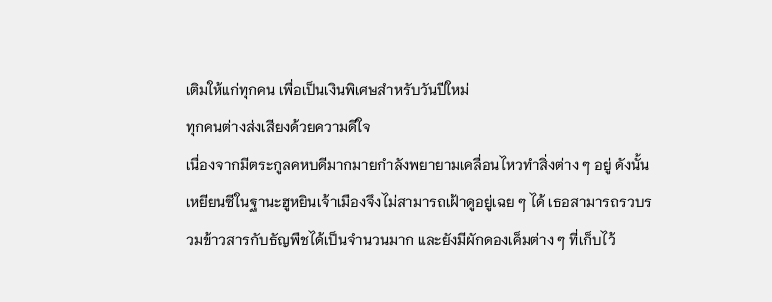เติมให้แก่ทุกคน เพื่อเป็นเงินพิเศษสำหรับวันปีใหม่
ทุกคนต่างส่งเสียงด้วยความดีใจ
เนื่องจากมีตระกูลคหบดีมากมายกำลังพยายามเคลื่อนไหวทำสิ่งต่าง ๆ อยู่ ดังนั้นเหยียนซีในฐานะฮูหยินเจ้าเมืองจึงไม่สามารถเฝ้าดูอยู่เฉย ๆ ได้ เธอสามารถรวบรวมข้าวสารกับธัญพืชได้เป็นจำนวนมาก และยังมีผักดองเค็มต่าง ๆ ที่เก็บไว้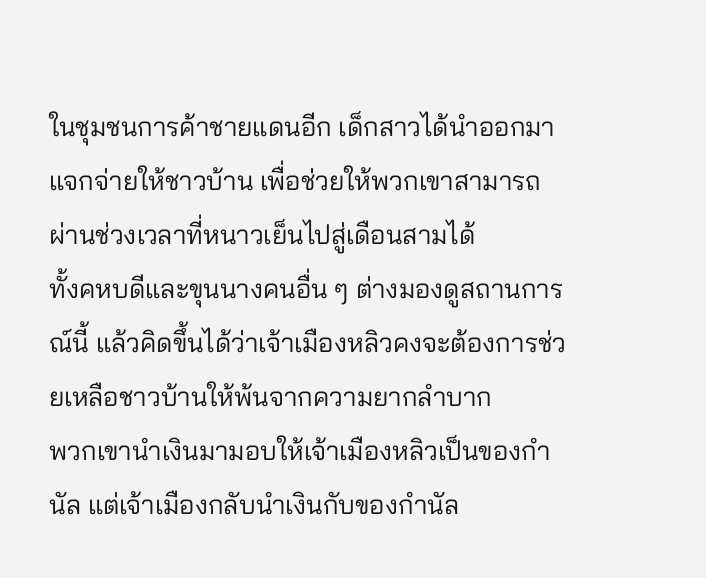ในชุมชนการค้าชายแดนอีก เด็กสาวได้นำออกมาแจกจ่ายให้ชาวบ้าน เพื่อช่วยให้พวกเขาสามารถผ่านช่วงเวลาที่หนาวเย็นไปสู่เดือนสามได้
ทั้งคหบดีและขุนนางคนอื่น ๆ ต่างมองดูสถานการณ์นี้ แล้วคิดขึ้นได้ว่าเจ้าเมืองหลิวคงจะต้องการช่วยเหลือชาวบ้านให้พ้นจากความยากลำบาก
พวกเขานำเงินมามอบให้เจ้าเมืองหลิวเป็นของกำนัล แต่เจ้าเมืองกลับนำเงินกับของกำนัล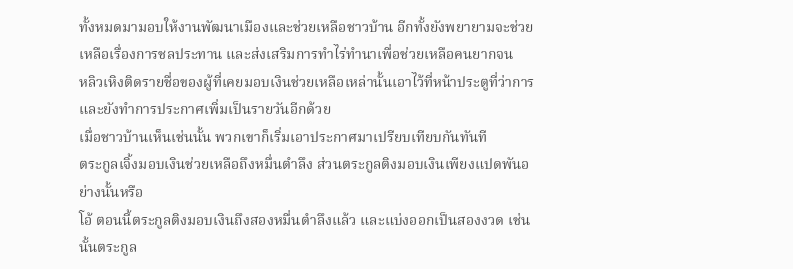ทั้งหมดมามอบให้งานพัฒนาเมืองและช่วยเหลือชาวบ้าน อีกทั้งยังพยายามจะช่วยเหลือเรื่องการชลประทาน และส่งเสริมการทำไร่ทำนาเพื่อช่วยเหลือคนยากจน
หลิวเหิงติดรายชื่อของผู้ที่เคยมอบเงินช่วยเหลือเหล่านั้นเอาไว้ที่หน้าประตูที่ว่าการ และยังทำการประกาศเพิ่มเป็นรายวันอีกด้วย
เมื่อชาวบ้านเห็นเช่นนั้น พวกเขาก็เริ่มเอาประกาศมาเปรียบเทียบกันทันที
ตระกูลเจิ้งมอบเงินช่วยเหลือถึงหมื่นตำลึง ส่วนตระกูลติงมอบเงินเพียงแปดพันอย่างนั้นหรือ
โอ้ ตอนนี้ตระกูลติงมอบเงินถึงสองหมื่นตำลึงแล้ว และแบ่งออกเป็นสองงวด เช่นนั้นตระกูล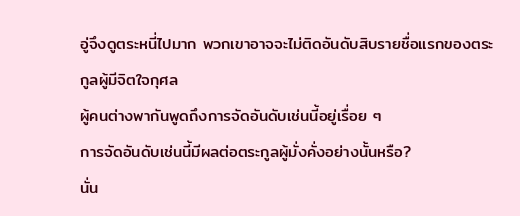อู่จึงดูตระหนี่ไปมาก พวกเขาอาจจะไม่ติดอันดับสิบรายชื่อแรกของตระกูลผู้มีจิตใจกุศล
ผู้คนต่างพากันพูดถึงการจัดอันดับเช่นนี้อยู่เรื่อย ๆ
การจัดอันดับเช่นนี้มีผลต่อตระกูลผู้มั่งคั่งอย่างนั้นหรือ?
นั่น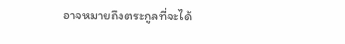อาจหมายถึงตระกูลที่จะได้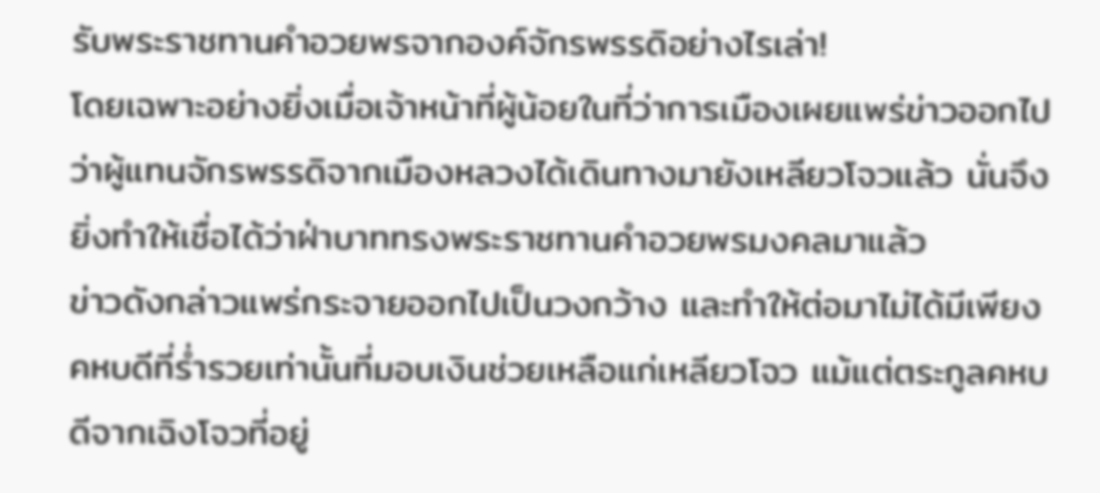รับพระราชทานคำอวยพรจากองค์จักรพรรดิอย่างไรเล่า!
โดยเฉพาะอย่างยิ่งเมื่อเจ้าหน้าที่ผู้น้อยในที่ว่าการเมืองเผยแพร่ข่าวออกไป ว่าผู้แทนจักรพรรดิจากเมืองหลวงได้เดินทางมายังเหลียวโจวแล้ว นั่นจึงยิ่งทำให้เชื่อได้ว่าฝ่าบาททรงพระราชทานคำอวยพรมงคลมาแล้ว
ข่าวดังกล่าวแพร่กระจายออกไปเป็นวงกว้าง และทำให้ต่อมาไม่ได้มีเพียงคหบดีที่ร่ำรวยเท่านั้นที่มอบเงินช่วยเหลือแก่เหลียวโจว แม้แต่ตระกูลคหบดีจากเฉิงโจวที่อยู่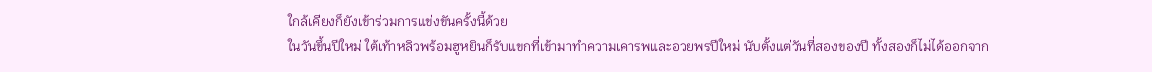ใกล้เคียงก็ยังเข้าร่วมการแข่งขันครั้งนี้ด้วย
ในวันขึ้นปีใหม่ ใต้เท้าหลิวพร้อมฮูหยินก็รับแขกที่เข้ามาทำความเคารพและอวยพรปีใหม่ นับตั้งแต่วันที่สองของปี ทั้งสองก็ไม่ได้ออกจาก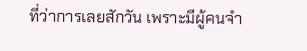ที่ว่าการเลยสักวัน เพราะมีผู้คนจำ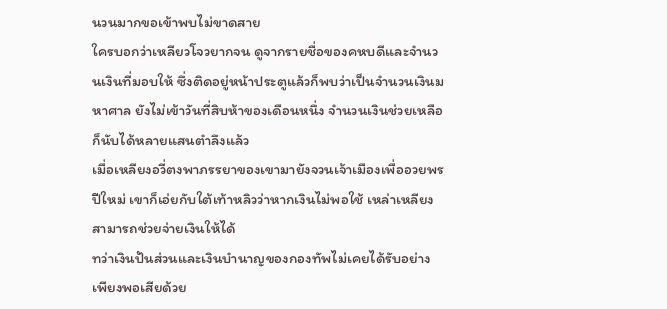นวนมากขอเข้าพบไม่ขาดสาย
ใครบอกว่าเหลียวโจวยากจน ดูจากรายชื่อของคหบดีและจำนวนเงินที่มอบให้ ซึ่งติดอยู่หน้าประตูแล้วก็พบว่าเป็นจำนวนเงินมหาศาล ยังไม่เข้าวันที่สิบห้าของเดือนหนึ่ง จำนวนเงินช่วยเหลือก็นับได้หลายแสนตำลึงแล้ว
เมื่อเหลียงอวี่ตงพาภรรยาของเขามายังจวนเจ้าเมืองเพื่ออวยพรปีใหม่ เขาก็เอ่ยกับใต้เท้าหลิวว่าหากเงินไม่พอใช้ เหล่าเหลียงสามารถช่วยจ่ายเงินให้ได้
ทว่าเงินปันส่วนและเงินบำนาญของกองทัพไม่เคยได้รับอย่างเพียงพอเสียด้วย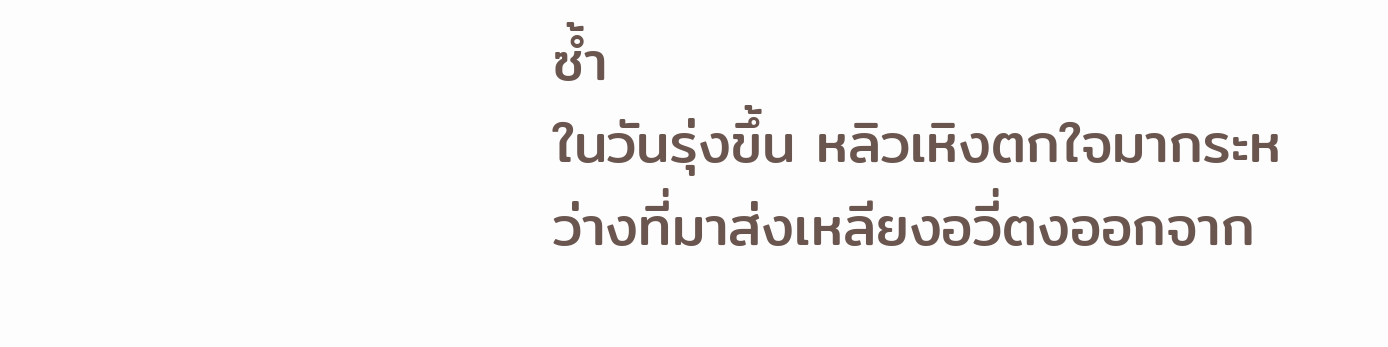ซ้ำ
ในวันรุ่งขึ้น หลิวเหิงตกใจมากระหว่างที่มาส่งเหลียงอวี่ตงออกจาก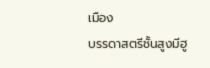เมือง
บรรดาสตรีชั้นสูงมีฮู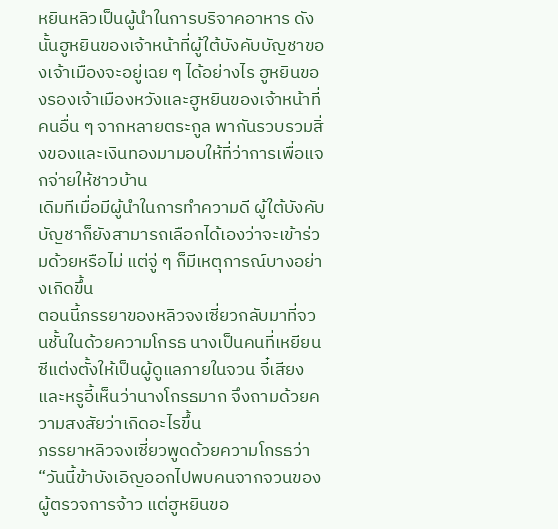หยินหลิวเป็นผู้นำในการบริจาคอาหาร ดังนั้นฮูหยินของเจ้าหน้าที่ผู้ใต้บังคับบัญชาของเจ้าเมืองจะอยู่เฉย ๆ ได้อย่างไร ฮูหยินของรองเจ้าเมืองหวังและฮูหยินของเจ้าหน้าที่คนอื่น ๆ จากหลายตระกูล พากันรวบรวมสิ่งของและเงินทองมามอบให้ที่ว่าการเพื่อแจกจ่ายให้ชาวบ้าน
เดิมทีเมื่อมีผู้นำในการทำความดี ผู้ใต้บังคับบัญชาก็ยังสามารถเลือกได้เองว่าจะเข้าร่วมด้วยหรือไม่ แต่จู่ ๆ ก็มีเหตุการณ์บางอย่างเกิดขึ้น
ตอนนี้ภรรยาของหลิวจงเซี่ยวกลับมาที่จวนชั้นในด้วยความโกรธ นางเป็นคนที่เหยียนซีแต่งตั้งให้เป็นผู้ดูแลภายในจวน จี๋เสียงและหรูอี้เห็นว่านางโกรธมาก จึงถามด้วยความสงสัยว่าเกิดอะไรขึ้น
ภรรยาหลิวจงเซี่ยวพูดด้วยความโกรธว่า “วันนี้ข้าบังเอิญออกไปพบคนจากจวนของผู้ตรวจการจ้าว แต่ฮูหยินขอ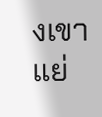งเขาแย่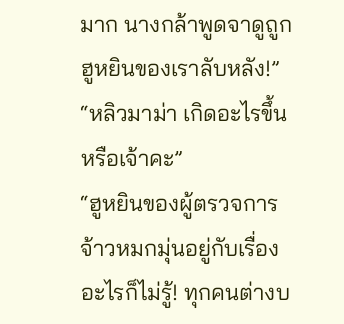มาก นางกล้าพูดจาดูถูกฮูหยินของเราลับหลัง!”
“หลิวมาม่า เกิดอะไรขึ้นหรือเจ้าคะ”
“ฮูหยินของผู้ตรวจการจ้าวหมกมุ่นอยู่กับเรื่องอะไรก็ไม่รู้! ทุกคนต่างบ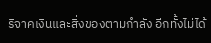ริจาคเงินและสิ่งของตามกำลัง อีกทั้งไม่ได้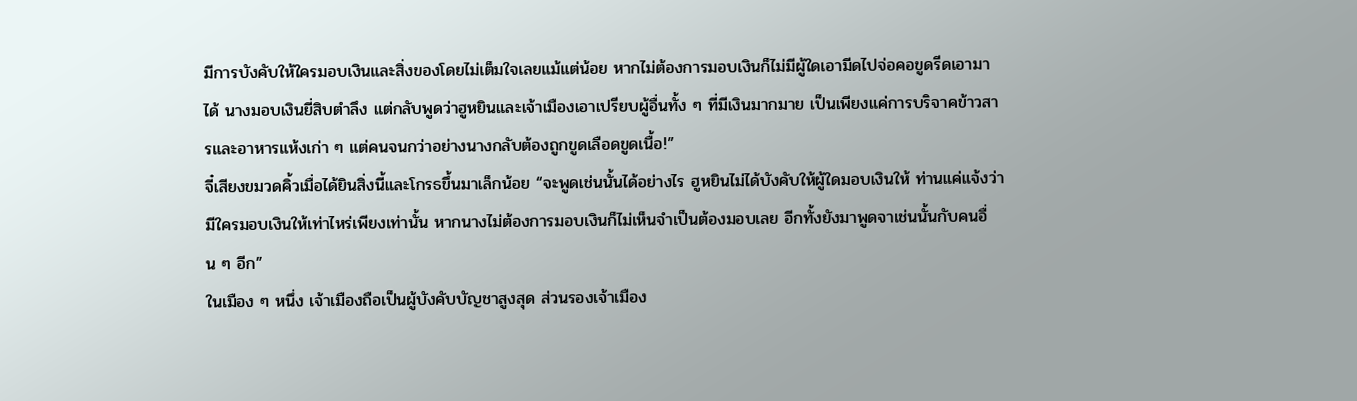มีการบังคับให้ใครมอบเงินและสิ่งของโดยไม่เต็มใจเลยแม้แต่น้อย หากไม่ต้องการมอบเงินก็ไม่มีผู้ใดเอามีดไปจ่อคอขูดรีดเอามาได้ นางมอบเงินยี่สิบตำลึง แต่กลับพูดว่าฮูหยินและเจ้าเมืองเอาเปรียบผู้อื่นทั้ง ๆ ที่มีเงินมากมาย เป็นเพียงแค่การบริจาคข้าวสารและอาหารแห้งเก่า ๆ แต่คนจนกว่าอย่างนางกลับต้องถูกขูดเลือดขูดเนื้อ!”
จี๋เสียงขมวดคิ้วเมื่อได้ยินสิ่งนี้และโกรธขึ้นมาเล็กน้อย “จะพูดเช่นนั้นได้อย่างไร ฮูหยินไม่ได้บังคับให้ผู้ใดมอบเงินให้ ท่านแค่แจ้งว่ามีใครมอบเงินให้เท่าไหร่เพียงเท่านั้น หากนางไม่ต้องการมอบเงินก็ไม่เห็นจำเป็นต้องมอบเลย อีกทั้งยังมาพูดจาเช่นนั้นกับคนอื่น ๆ อีก”
ในเมือง ๆ หนึ่ง เจ้าเมืองถือเป็นผู้บังคับบัญชาสูงสุด ส่วนรองเจ้าเมือง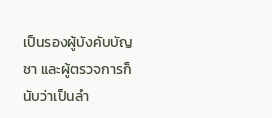เป็นรองผู้บังคับบัญชา และผู้ตรวจการก็นับว่าเป็นลำ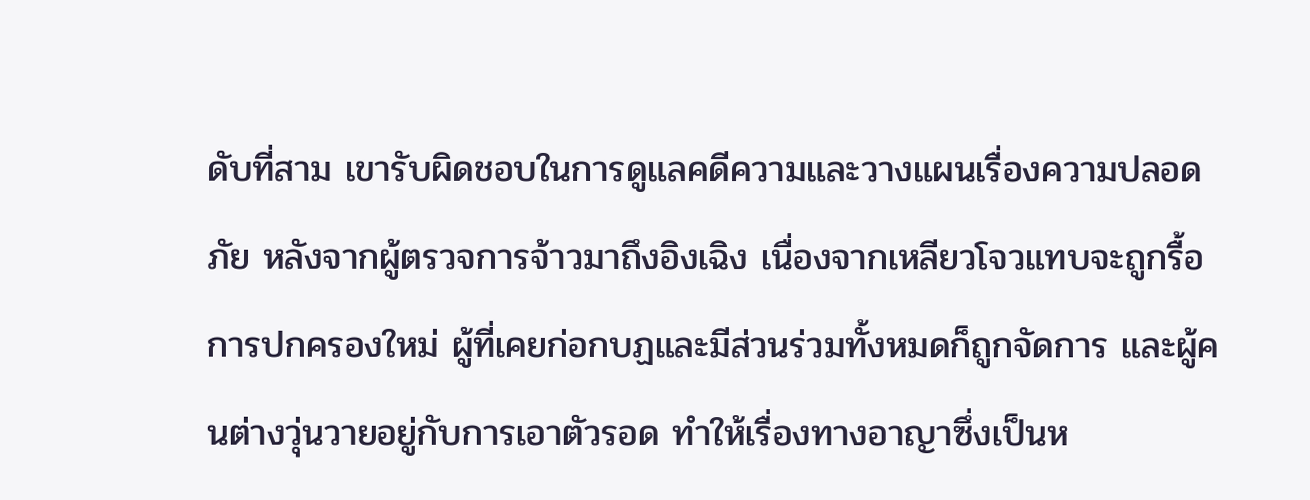ดับที่สาม เขารับผิดชอบในการดูแลคดีความและวางแผนเรื่องความปลอดภัย หลังจากผู้ตรวจการจ้าวมาถึงอิงเฉิง เนื่องจากเหลียวโจวแทบจะถูกรื้อการปกครองใหม่ ผู้ที่เคยก่อกบฏและมีส่วนร่วมทั้งหมดก็ถูกจัดการ และผู้คนต่างวุ่นวายอยู่กับการเอาตัวรอด ทำให้เรื่องทางอาญาซึ่งเป็นห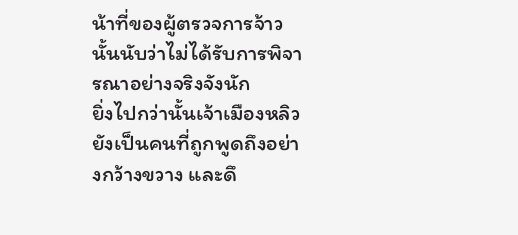น้าที่ของผู้ตรวจการจ้าวนั้นนับว่าไม่ได้รับการพิจารณาอย่างจริงจังนัก
ยิ่งไปกว่านั้นเจ้าเมืองหลิวยังเป็นคนที่ถูกพูดถึงอย่างกว้างขวาง และดึ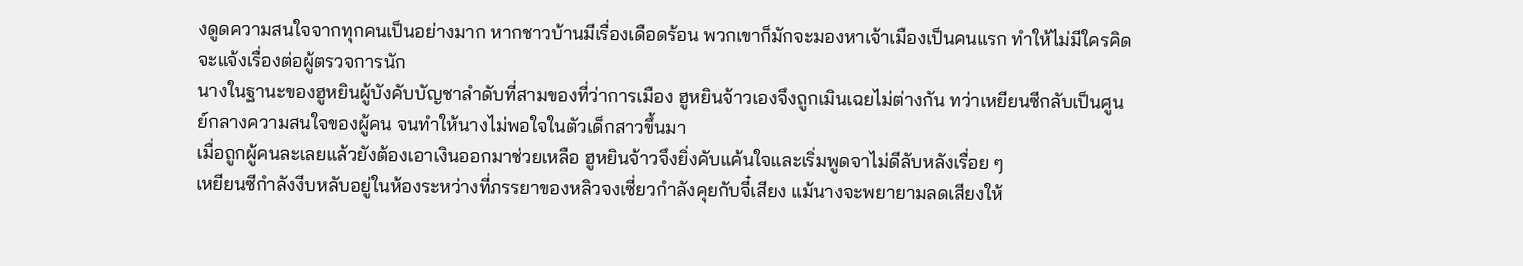งดูดความสนใจจากทุกคนเป็นอย่างมาก หากชาวบ้านมีเรื่องเดือดร้อน พวกเขาก็มักจะมองหาเจ้าเมืองเป็นคนแรก ทำให้ไม่มีใครคิดจะแจ้งเรื่องต่อผู้ตรวจการนัก
นางในฐานะของฮูหยินผู้บังคับบัญชาลำดับที่สามของที่ว่าการเมือง ฮูหยินจ้าวเองจึงถูกเมินเฉยไม่ต่างกัน ทว่าเหยียนซีกลับเป็นศูนย์กลางความสนใจของผู้คน จนทำให้นางไม่พอใจในตัวเด็กสาวขึ้นมา
เมื่อถูกผู้คนละเลยแล้วยังต้องเอาเงินออกมาช่วยเหลือ ฮูหยินจ้าวจึงยิ่งคับแค้นใจและเริ่มพูดจาไม่ดีลับหลังเรื่อย ๆ
เหยียนซีกำลังงีบหลับอยู่ในห้องระหว่างที่ภรรยาของหลิวจงเซี่ยวกำลังคุยกับจี๋เสียง แม้นางจะพยายามลดเสียงให้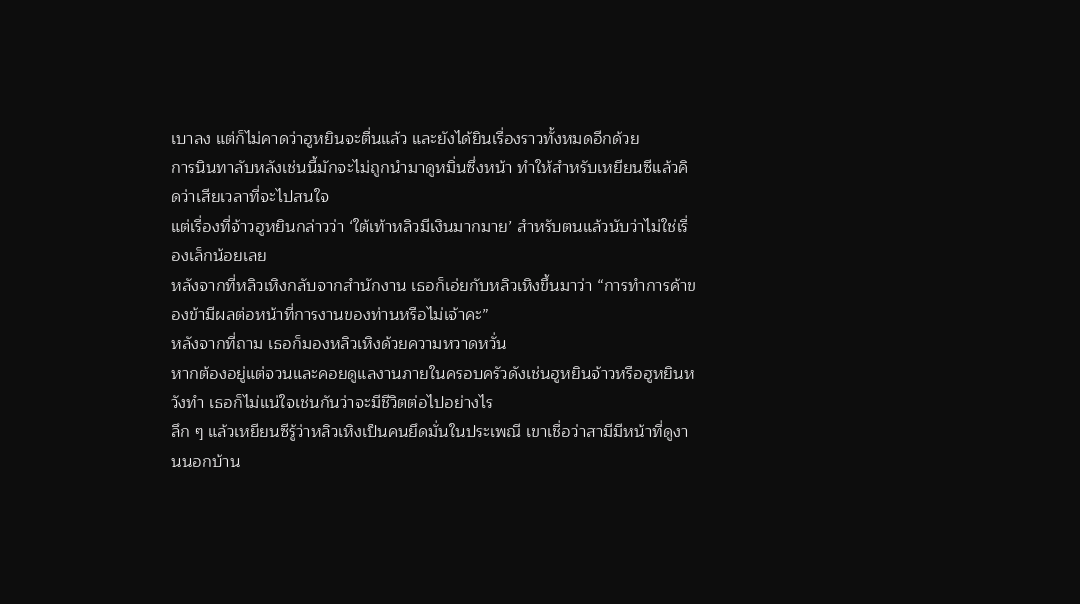เบาลง แต่ก็ไม่คาดว่าฮูหยินจะตื่นแล้ว และยังได้ยินเรื่องราวทั้งหมดอีกด้วย
การนินทาลับหลังเช่นนี้มักจะไม่ถูกนำมาดูหมิ่นซึ่งหน้า ทำให้สำหรับเหยียนซีแล้วคิดว่าเสียเวลาที่จะไปสนใจ
แต่เรื่องที่จ้าวฮูหยินกล่าวว่า ‘ใต้เท้าหลิวมีเงินมากมาย’ สำหรับตนแล้วนับว่าไม่ใช่เรื่องเล็กน้อยเลย
หลังจากที่หลิวเหิงกลับจากสำนักงาน เธอก็เอ่ยกับหลิวเหิงขึ้นมาว่า “การทำการค้าของข้ามีผลต่อหน้าที่การงานของท่านหรือไม่เจ้าคะ”
หลังจากที่ถาม เธอก็มองหลิวเหิงด้วยความหวาดหวั่น
หากต้องอยู่แต่จวนและคอยดูแลงานภายในครอบครัวดังเช่นฮูหยินจ้าวหรือฮูหยินหวังทำ เธอก็ไม่แน่ใจเช่นกันว่าจะมีชีวิตต่อไปอย่างไร
ลึก ๆ แล้วเหยียนซีรู้ว่าหลิวเหิงเป็นคนยึดมั่นในประเพณี เขาเชื่อว่าสามีมีหน้าที่ดูงานนอกบ้าน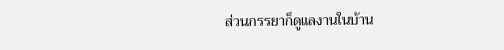ส่วนภรรยาก็ดูแลงานในบ้าน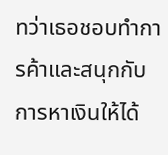ทว่าเธอชอบทำการค้าและสนุกกับการหาเงินให้ได้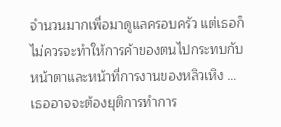จำนวนมากเพื่อมาดูแลครอบครัว แต่เธอก็ไม่ควรจะทำให้การค้าของตนไปกระทบกับหน้าตาและหน้าที่การงานของหลิวเหิง …เธออาจจะต้องยุติการทำการ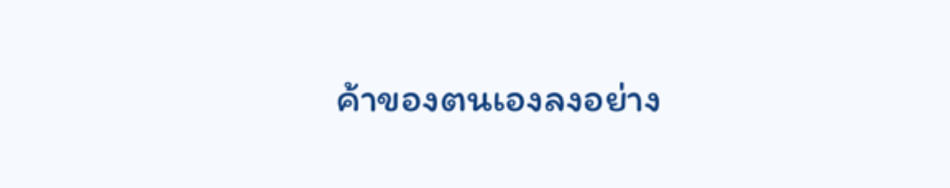ค้าของตนเองลงอย่าง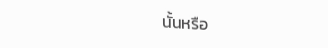นั้นหรือ